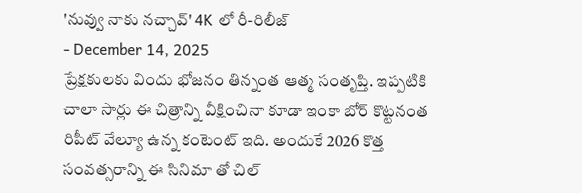'నువ్వు నాకు నచ్చావ్' 4K లో రీ-రిలీజ్
- December 14, 2025
ప్రేక్షకులకు విందు భోజనం తిన్నంత ఆత్మ సంతృప్తి. ఇప్పటికి చాలా సార్లు ఈ చిత్రాన్ని వీక్షించినా కూడా ఇంకా బోర్ కొట్టనంత రిపీట్ వేల్యూ ఉన్న కంటెంట్ ఇది. అందుకే 2026 కొత్త సంవత్సరాన్ని ఈ సినిమా తో చిల్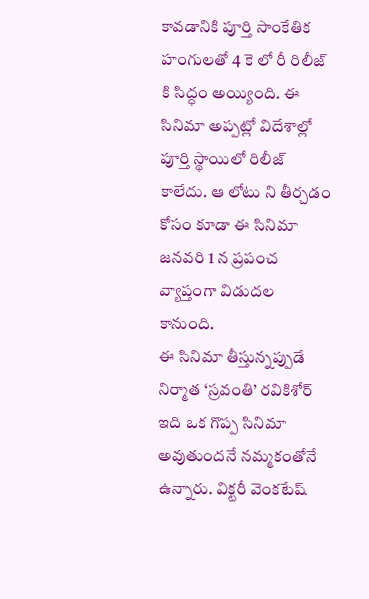కావడానికి పూర్తి సాంకేతిక హంగులతో 4 కె లో రీ రిలీజ్ కి సిద్ధం అయ్యింది. ఈ సినిమా అప్పట్లో విదేశాల్లో పూర్తి స్థాయిలో రిలీజ్ కాలేదు. ఆ లోటు ని తీర్చడం కోసం కూడా ఈ సినిమా జనవరి 1 న ప్రపంచ వ్యాప్తంగా విడుదల కానుంది.
ఈ సినిమా తీస్తున్నప్పుడే నిర్మాత ‘స్రవంతి’ రవికిశోర్ ఇది ఒక గొప్ప సినిమా అవుతుందనే నమ్మకంతోనే ఉన్నారు. విక్టరీ వెంకటేష్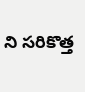ని సరికొత్త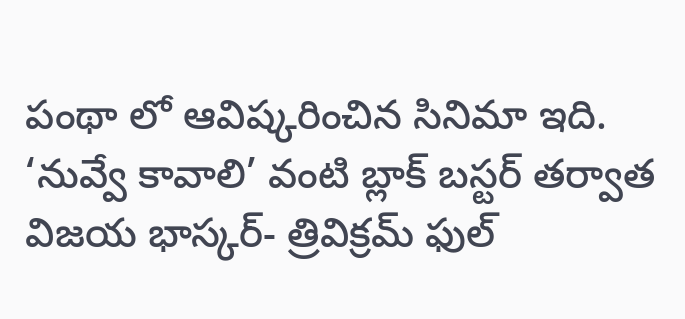పంథా లో ఆవిష్కరించిన సినిమా ఇది. ‘నువ్వే కావాలి’ వంటి బ్లాక్ బస్టర్ తర్వాత విజయ భాస్కర్- త్రివిక్రమ్ ఫుల్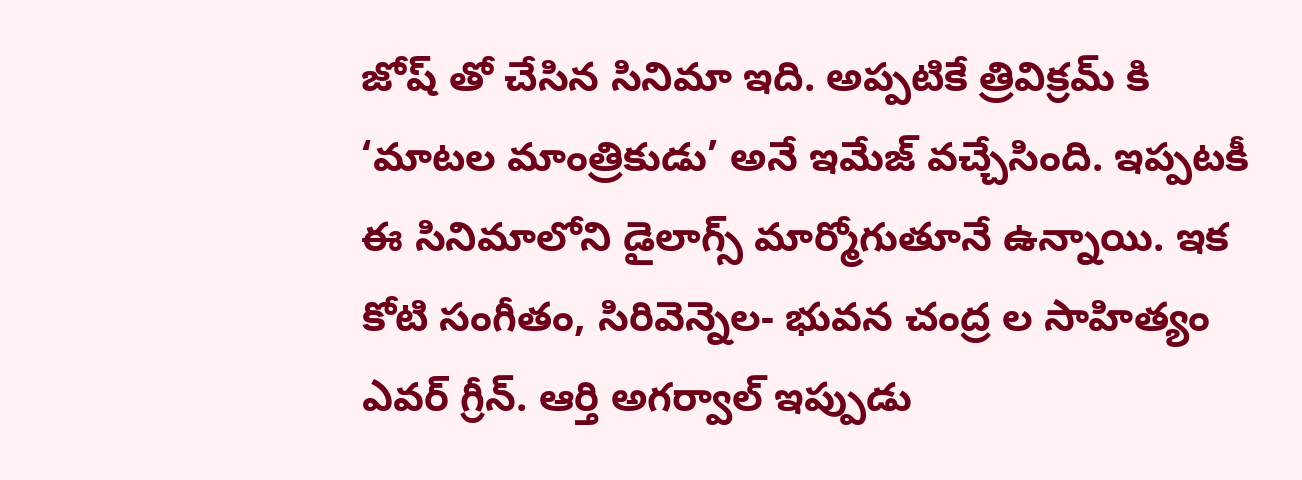జోష్ తో చేసిన సినిమా ఇది. అప్పటికే త్రివిక్రమ్ కి ‘మాటల మాంత్రికుడు’ అనే ఇమేజ్ వచ్చేసింది. ఇప్పటకీ ఈ సినిమాలోని డైలాగ్స్ మార్మోగుతూనే ఉన్నాయి. ఇక కోటి సంగీతం, సిరివెన్నెల- భువన చంద్ర ల సాహిత్యం ఎవర్ గ్రీన్. ఆర్తి అగర్వాల్ ఇప్పుడు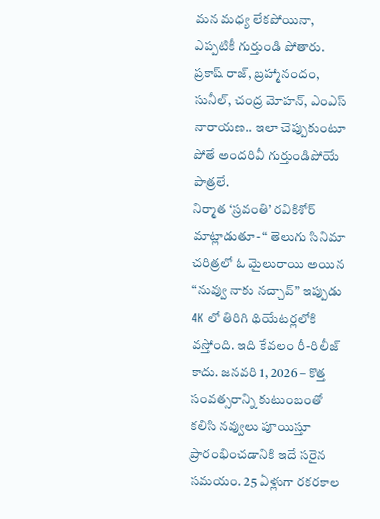మన మధ్య లేకపోయినా, ఎప్పటికీ గుర్తుండి పోతారు. ప్రకాష్ రాజ్, బ్రహ్మానందం, సునీల్, చంద్ర మోహన్, ఎంఎస్ నారాయణ.. ఇలా చెప్పుకుంటూ పోతే అందరివీ గుర్తుండిపోయే పాత్రలే.
నిర్మాత ‘స్రవంతి’ రవికిశోర్ మాట్లాడుతూ- “ తెలుగు సినిమా చరిత్రలో ఓ మైలురాయి అయిన “నువ్వు నాకు నచ్చావ్” ఇప్పుడు 4K లో తిరిగి థియేటర్లలోకి వస్తోంది. ఇది కేవలం రీ-రిలీజ్ కాదు. జనవరి 1, 2026 – కొత్త సంవత్సరాన్ని కుటుంబంతో కలిసి నవ్వులు పూయిస్తూ ప్రారంభించడానికి ఇదే సరైన సమయం. 25 ఏళ్లుగా రకరకాల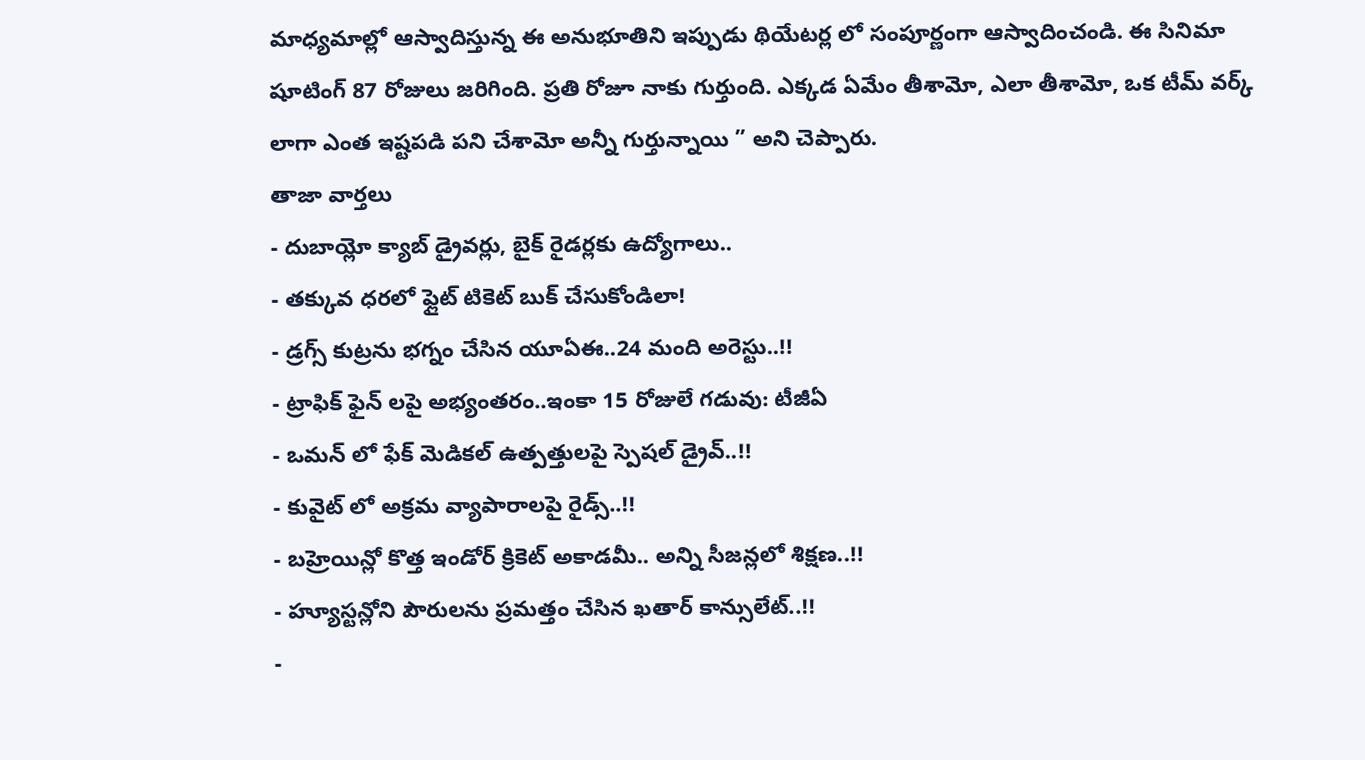మాధ్యమాల్లో ఆస్వాదిస్తున్న ఈ అనుభూతిని ఇప్పుడు థియేటర్ల లో సంపూర్ణంగా ఆస్వాదించండి. ఈ సినిమా షూటింగ్ 87 రోజులు జరిగింది. ప్రతి రోజూ నాకు గుర్తుంది. ఎక్కడ ఏమేం తీశామో, ఎలా తీశామో, ఒక టీమ్ వర్క్ లాగా ఎంత ఇష్టపడి పని చేశామో అన్నీ గుర్తున్నాయి ” అని చెప్పారు.
తాజా వార్తలు
- దుబాయ్లో క్యాబ్ డ్రైవర్లు, బైక్ రైడర్లకు ఉద్యోగాలు..
- తక్కువ ధరలో ఫ్లైట్ టికెట్ బుక్ చేసుకోండిలా!
- డ్రగ్స్ కుట్రను భగ్నం చేసిన యూఏఈ..24 మంది అరెస్టు..!!
- ట్రాఫిక్ ఫైన్ లపై అభ్యంతరం..ఇంకా 15 రోజులే గడువు: టీజీఏ
- ఒమన్ లో ఫేక్ మెడికల్ ఉత్పత్తులపై స్పెషల్ డ్రైవ్..!!
- కువైట్ లో అక్రమ వ్యాపారాలపై రైడ్స్..!!
- బహ్రెయిన్లో కొత్త ఇండోర్ క్రికెట్ అకాడమీ.. అన్ని సీజన్లలో శిక్షణ..!!
- హ్యూస్టన్లోని పౌరులను ప్రమత్తం చేసిన ఖతార్ కాన్సులేట్..!!
-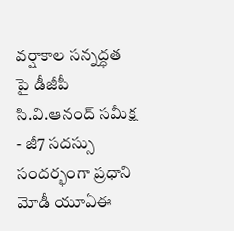వర్షాకాల సన్నద్ధత పై డీజీపీ సి.వి.ఆనంద్ సమీక్ష
- జీ7 సదస్సు సందర్భంగా ప్రధాని మోడీ యూఏఈ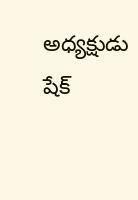అధ్యక్షుడు షేక్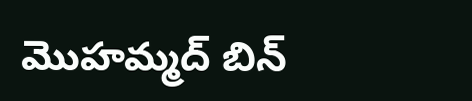మొహమ్మద్ బిన్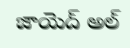జాయెద్ అల్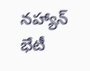నహ్యాన్ భేటీ